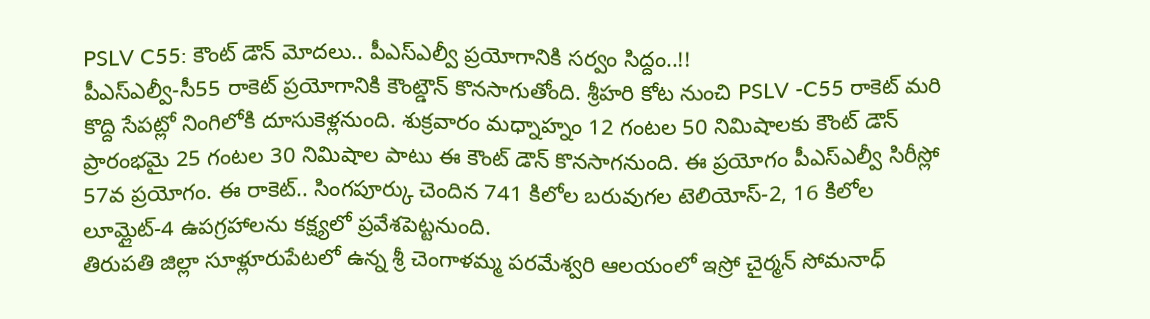PSLV C55: కౌంట్ డౌన్ మోదలు.. పీఎస్ఎల్వీ ప్రయోగానికి సర్వం సిద్దం..!!
పీఎస్ఎల్వీ-సీ55 రాకెట్ ప్రయోగానికి కౌంట్డౌన్ కొనసాగుతోంది. శ్రీహరి కోట నుంచి PSLV -C55 రాకెట్ మరి కొద్ది సేపట్లో నింగిలోకి దూసుకెళ్లనుంది. శుక్రవారం మధ్నాహ్నం 12 గంటల 50 నిమిషాలకు కౌంట్ డౌన్ ప్రారంభమై 25 గంటల 30 నిమిషాల పాటు ఈ కౌంట్ డౌన్ కొనసాగనుంది. ఈ ప్రయోగం పీఎస్ఎల్వీ సిరీస్లో 57వ ప్రయోగం. ఈ రాకెట్.. సింగపూర్కు చెందిన 741 కిలోల బరువుగల టెలియోస్-2, 16 కిలోల లూమ్లైట్-4 ఉపగ్రహాలను కక్ష్యలో ప్రవేశపెట్టనుంది.
తిరుపతి జిల్లా సూళ్లూరుపేటలో ఉన్న శ్రీ చెంగాళమ్మ పరమేశ్వరి ఆలయంలో ఇస్రో చైర్మన్ సోమనాధ్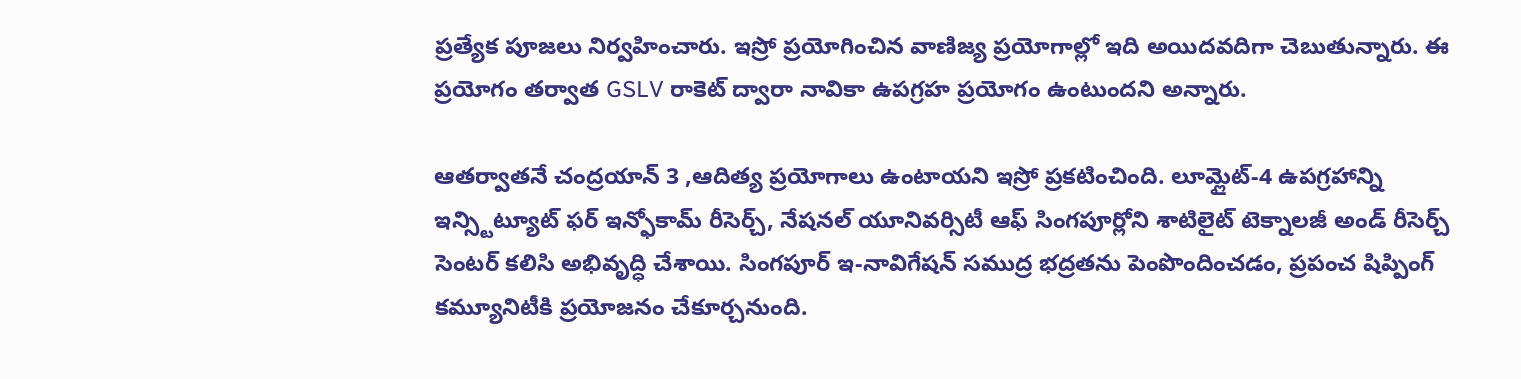ప్రత్యేక పూజలు నిర్వహించారు. ఇస్రో ప్రయోగించిన వాణిజ్య ప్రయోగాల్లో ఇది అయిదవదిగా చెబుతున్నారు. ఈ ప్రయోగం తర్వాత GSLV రాకెట్ ద్వారా నావికా ఉపగ్రహ ప్రయోగం ఉంటుందని అన్నారు.

ఆతర్వాతనే చంద్రయాన్ 3 ,ఆదిత్య ప్రయోగాలు ఉంటాయని ఇస్రో ప్రకటించింది. లూమ్లైట్-4 ఉపగ్రహాన్ని ఇన్స్టిట్యూట్ ఫర్ ఇన్ఫోకామ్ రీసెర్చ్, నేషనల్ యూనివర్సిటీ ఆఫ్ సింగపూర్లోని శాటిలైట్ టెక్నాలజీ అండ్ రీసెర్చ్ సెంటర్ కలిసి అభివృద్ధి చేశాయి. సింగపూర్ ఇ-నావిగేషన్ సముద్ర భద్రతను పెంపొందించడం, ప్రపంచ షిప్పింగ్ కమ్యూనిటీకి ప్రయోజనం చేకూర్చనుంది.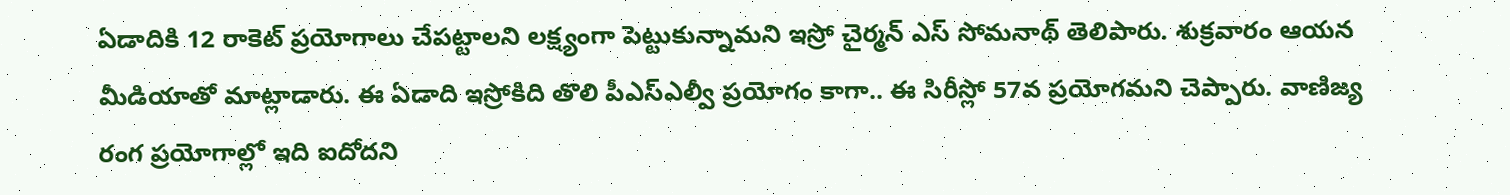ఏడాదికి 12 రాకెట్ ప్రయోగాలు చేపట్టాలని లక్ష్యంగా పెట్టుకున్నామని ఇస్రో చైర్మన్ ఎస్ సోమనాథ్ తెలిపారు. శుక్రవారం ఆయన మీడియాతో మాట్లాడారు. ఈ ఏడాది ఇస్రోకిది తొలి పీఎస్ఎల్వీ ప్రయోగం కాగా.. ఈ సిరీస్లో 57వ ప్రయోగమని చెప్పారు. వాణిజ్య రంగ ప్రయోగాల్లో ఇది ఐదోదని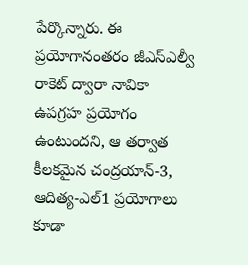పేర్కొన్నారు. ఈ ప్రయోగానంతరం జీఎస్ఎల్వీ రాకెట్ ద్వారా నావికా ఉపగ్రహ ప్రయోగం ఉంటుందని, ఆ తర్వాత కీలకమైన చంద్రయాన్-3, ఆదిత్య-ఎల్1 ప్రయోగాలు కూడా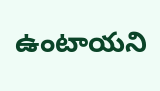ఉంటాయని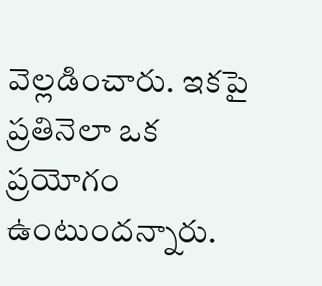వెల్లడించారు. ఇకపై ప్రతినెలా ఒక ప్రయోగం ఉంటుందన్నారు.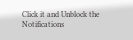Click it and Unblock the Notifications